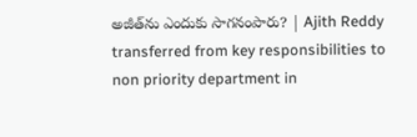అజీత్‌ను ఎందుకు సాగనంపారు? | Ajith Reddy transferred from key responsibilities to non priority department in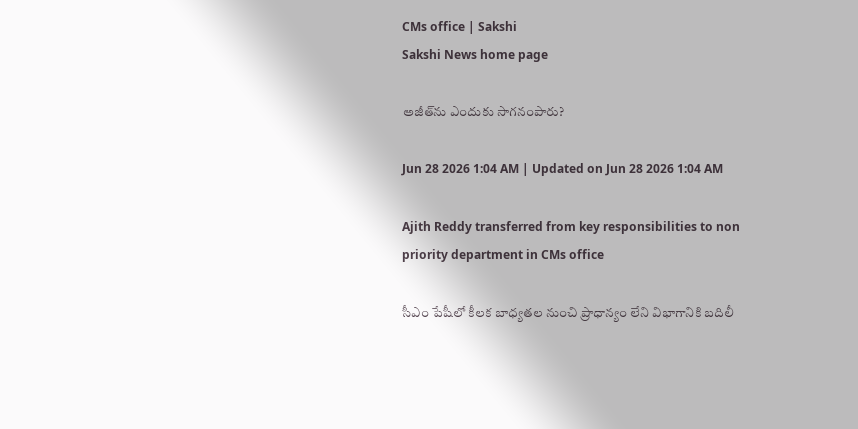CMs office | Sakshi
Sakshi News home page

అజీత్‌ను ఎందుకు సాగనంపారు?

Jun 28 2026 1:04 AM | Updated on Jun 28 2026 1:04 AM

Ajith Reddy transferred from key responsibilities to non priority department in CMs office

సీఎం పేషీలో కీలక బాధ్యతల నుంచి ప్రాధాన్యం లేని విభాగానికి బదిలీ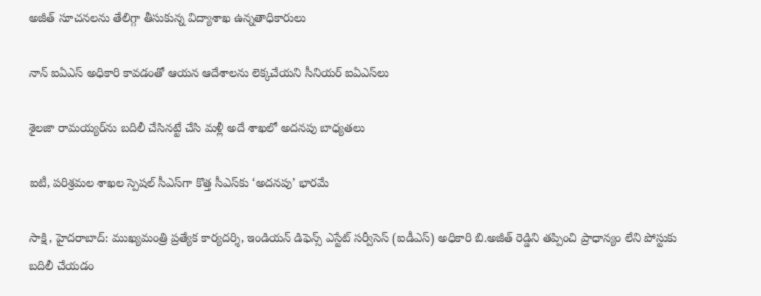అజీత్‌ సూచనలను తేలిగ్గా తీసుకున్న విద్యాశాఖ ఉన్నతాధికారులు

నాన్‌ ఐఏఎస్‌ అధికారి కావడంతో ఆయన ఆదేశాలను లెక్కచేయని సీనియర్‌ ఐఏఎస్‌లు

శైలజా రామయ్యర్‌ను బదిలీ చేసినట్టే చేసి మళ్లీ అదే శాఖలో అదనపు బాధ్యతలు

ఐటీ, పరిశ్రమల శాఖల స్పెషల్‌ సీఎస్‌గా కొత్త సీఎస్‌కు ‘అదనపు’ భారమే

సాక్షి, హైదరాబాద్‌: ముఖ్యమంత్రి ప్రత్యేక కార్యదర్శి, ఇండియన్‌ డిఫెన్స్‌ ఎస్టేట్‌ సర్వీసెస్‌ (ఐడీఎస్‌) అధికారి బి.అజీత్‌ రెడ్డిని తప్పించి ప్రాధాన్యం లేని పోస్టుకు బదిలీ చేయడం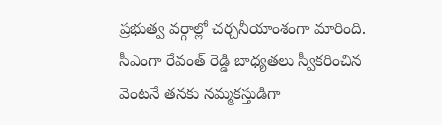ప్రభుత్వ వర్గాల్లో చర్చనీయాంశంగా మారింది. సీఎంగా రేవంత్‌ రెడ్డి బాధ్యతలు స్వీకరించిన వెంటనే తనకు నమ్మకస్తుడిగా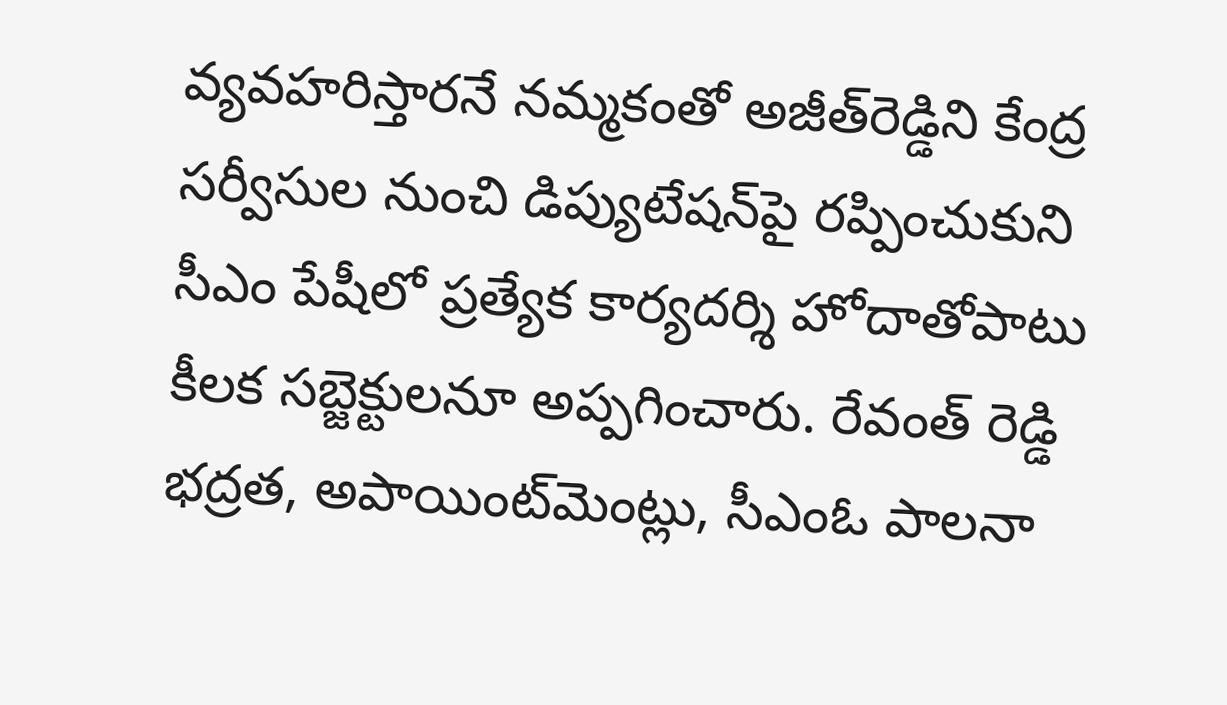వ్యవహరిస్తారనే నమ్మకంతో అజీత్‌రెడ్డిని కేంద్ర సర్వీసుల నుంచి డిప్యుటేషన్‌పై రప్పించుకుని సీఎం పేషీలో ప్రత్యేక కార్యదర్శి హోదాతోపాటు కీలక సబ్జెక్టులనూ అప్పగించారు. రేవంత్‌ రెడ్డి భద్రత, అపాయింట్‌మెంట్లు, సీఎంఓ పాలనా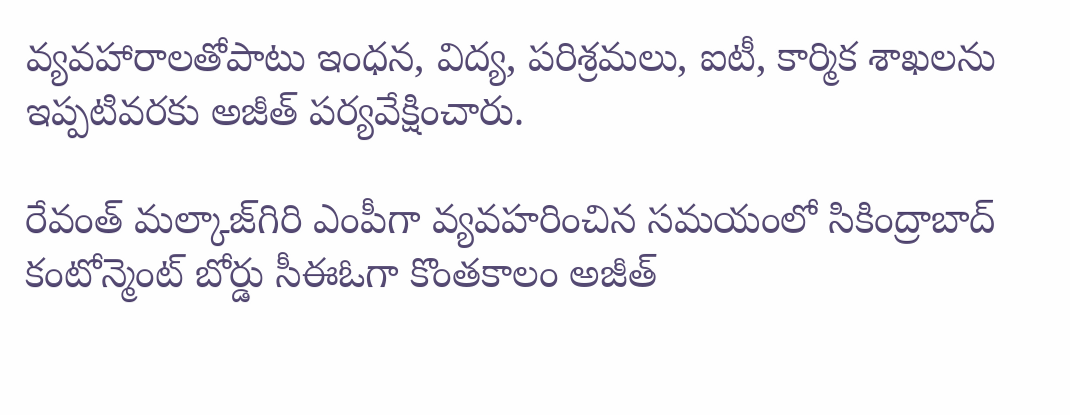వ్యవహారాలతోపాటు ఇంధన, విద్య, పరిశ్రమలు, ఐటీ, కార్మిక శాఖలను ఇప్పటివరకు అజీత్‌ పర్యవేక్షించారు.

రేవంత్‌ మల్కాజ్‌గిరి ఎంపీగా వ్యవహరించిన సమయంలో సికింద్రాబాద్‌ కంటోన్మెంట్‌ బోర్డు సీఈఓగా కొంతకాలం అజీత్‌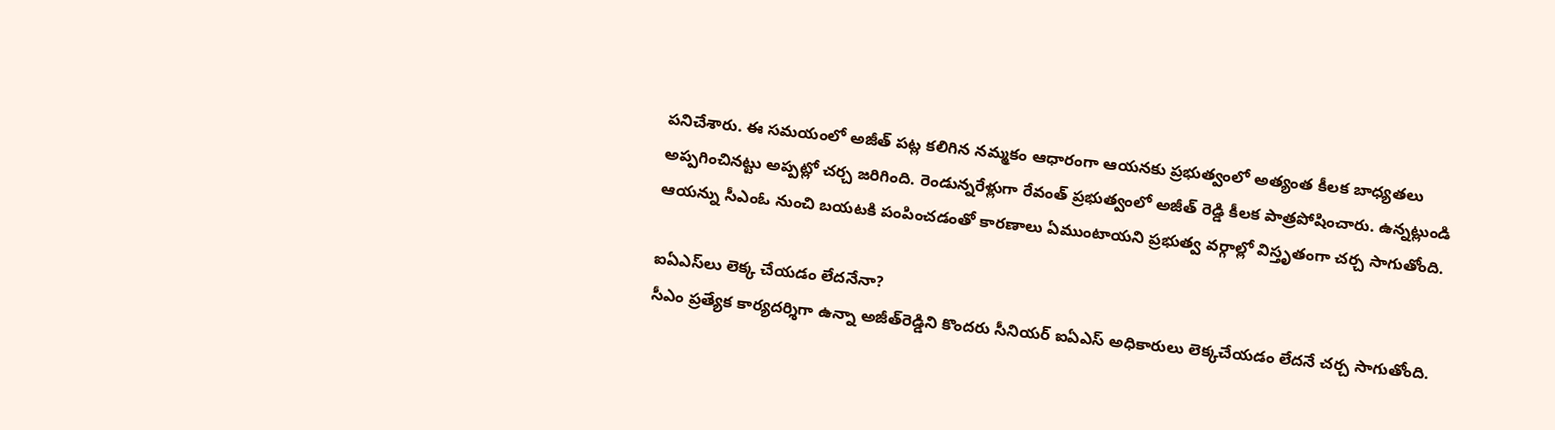పనిచేశారు. ఈ సమయంలో అజీత్‌ పట్ల కలిగిన నమ్మకం ఆధారంగా ఆయనకు ప్రభుత్వంలో అత్యంత కీలక బాధ్యతలు అప్పగించినట్టు అప్పట్లో చర్చ జరిగింది. రెండున్నరేళ్లుగా రేవంత్‌ ప్రభుత్వంలో అజీత్‌ రెడ్డి కీలక పాత్రపోషించారు. ఉన్నట్లుండి ఆయన్ను సీఎంఓ నుంచి బయటకి పంపించడంతో కారణాలు ఏముంటాయని ప్రభుత్వ వర్గాల్లో విస్తృతంగా చర్చ సాగుతోంది.

ఐఏఎస్‌లు లెక్క చేయడం లేదనేనా?
సీఎం ప్రత్యేక కార్యదర్శిగా ఉన్నా అజీత్‌రెడ్డిని కొందరు సీనియర్‌ ఐఏఎస్‌ అధికారులు లెక్కచేయడం లేదనే చర్చ సాగుతోంది.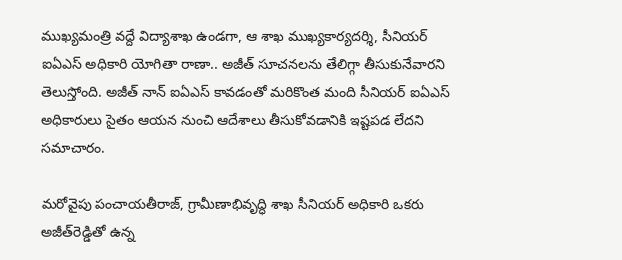ముఖ్యమంత్రి వద్దే విద్యాశాఖ ఉండగా, ఆ శాఖ ముఖ్యకార్యదర్శి, సీనియర్‌ ఐఏఎస్‌ అధికారి యోగితా రాణా.. అజీత్‌ సూచనలను తేలిగ్గా తీసుకునేవారని తెలుస్తోంది. అజీత్‌ నాన్‌ ఐఏఎస్‌ కావడంతో మరికొంత మంది సీనియర్‌ ఐఏఎస్‌ అధికారులు సైతం ఆయన నుంచి ఆదేశాలు తీసుకోవడానికి ఇష్టపడ లేదని సమాచారం.

మరోవైపు పంచాయతీరాజ్, గ్రామీణాభివృద్ధి శాఖ సీనియర్‌ అధికారి ఒకరు అజీత్‌రెడ్డితో ఉన్న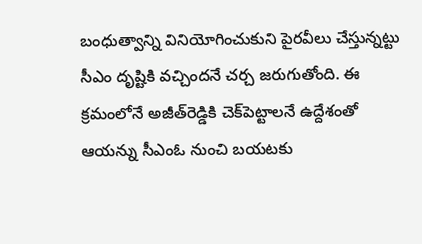బంధుత్వాన్ని వినియోగించుకుని పైరవీలు చేస్తున్నట్టు సీఎం దృష్టికి వచ్చిందనే చర్చ జరుగుతోంది. ఈ క్రమంలోనే అజీత్‌రెడ్డికి చెక్‌పెట్టాలనే ఉద్దేశంతో ఆయన్ను సీఎంఓ నుంచి బయటకు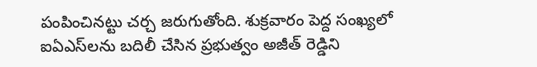పంపించినట్టు చర్చ జరుగుతోంది. శుక్రవారం పెద్ద సంఖ్యలో ఐఏఎస్‌లను బదిలీ చేసిన ప్రభుత్వం అజీత్‌ రెడ్డిని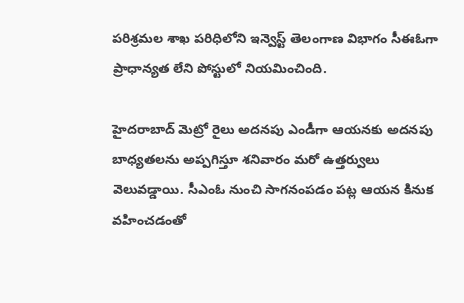పరిశ్రమల శాఖ పరిధిలోని ఇన్వెస్ట్‌ తెలంగాణ విభాగం సీఈఓగా ప్రాధాన్యత లేని పోస్టులో నియమించింది.

హైదరాబాద్‌ మెట్రో రైలు అదనపు ఎండీగా ఆయనకు అదనపు బాధ్యతలను అప్పగిస్తూ శనివారం మరో ఉత్తర్వులు వెలువడ్డాయి. సీఎంఓ నుంచి సాగనంపడం పట్ల ఆయన కినుక వహించడంతో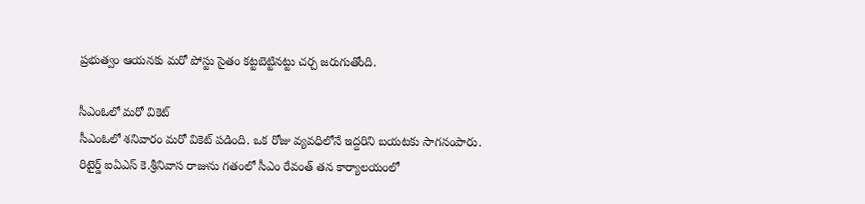ప్రభుత్వం ఆయనకు మరో పోస్టు సైతం కట్టబెట్టినట్టు చర్చ జరుగుతోంది.

సీఎంఓలో మరో వికెట్‌
సీఎంఓలో శనివారం మరో వికెట్‌ పడింది. ఒక రోజు వ్యవధిలోనే ఇద్దరిని బయటకు సాగనంపారు. రిటైర్డ్‌ ఐఏఎస్‌ కె.శ్రీనివాస రాజును గతంలో సీఎం రేవంత్‌ తన కార్యాలయంలో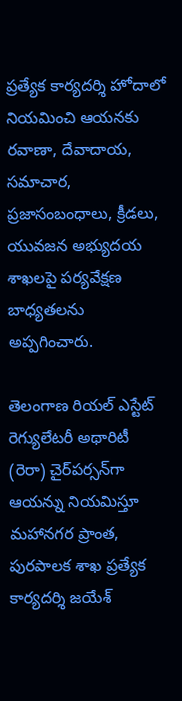ప్రత్యేక కార్యదర్శి హోదాలో నియమించి ఆయనకు రవాణా, దేవాదాయ, సమాచార, ప్రజాసంబంధాలు, క్రీడలు, యువజన అభ్యుదయ శాఖలపై పర్యవేక్షణ బాధ్యతలను అప్పగించారు.

తెలంగాణ రియల్‌ ఎస్టేట్‌ రెగ్యులేటరీ అథారిటీ (రెరా) చైర్‌పర్సన్‌గా ఆయన్ను నియమిస్తూ మహానగర ప్రాంత, పురపాలక శాఖ ప్రత్యేక కార్యదర్శి జయేశ్‌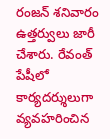రంజన్‌ శనివారం ఉత్తర్వులు జారీ చేశారు. రేవంత్‌ పేషీలో కార్యదర్శులుగా వ్యవహరించిన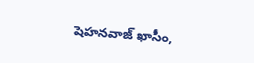షెహనవాజ్‌ ఖాసీం,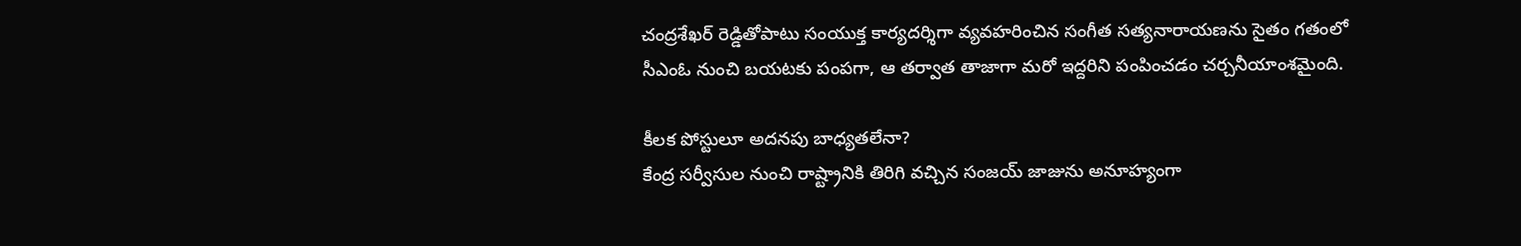చంద్రశేఖర్‌ రెడ్డితోపాటు సంయుక్త కార్యదర్శిగా వ్యవహరించిన సంగీత సత్యనారాయణను సైతం గతంలో సీఎంఓ నుంచి బయటకు పంపగా, ఆ తర్వాత తాజాగా మరో ఇద్దరిని పంపించడం చర్చనీయాంశమైంది.

కీలక పోస్టులూ అదనపు బాధ్యతలేనా?
కేంద్ర సర్వీసుల నుంచి రాష్ట్రానికి తిరిగి వచ్చిన సంజయ్‌ జాజును అనూహ్యంగా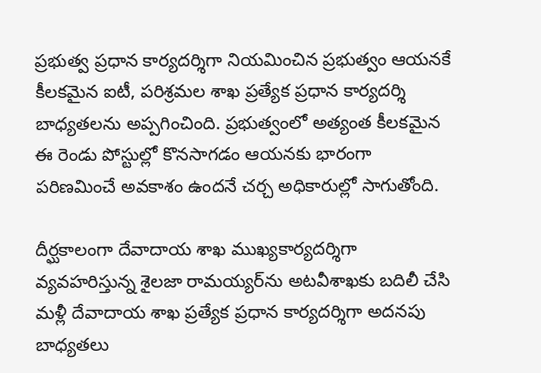ప్రభుత్వ ప్రధాన కార్యదర్శిగా నియమించిన ప్రభుత్వం ఆయనకే కీలకమైన ఐటీ, పరిశ్రమల శాఖ ప్రత్యేక ప్రధాన కార్యదర్శి బాధ్యతలను అప్పగించింది. ప్రభుత్వంలో అత్యంత కీలకమైన ఈ రెండు పోస్టుల్లో కొనసాగడం ఆయనకు భారంగా పరిణమించే అవకాశం ఉందనే చర్చ అధికారుల్లో సాగుతోంది.

దీర్ఘకాలంగా దేవాదాయ శాఖ ముఖ్యకార్యదర్శిగా వ్యవహరిస్తున్న శైలజా రామయ్యర్‌ను అటవీశాఖకు బదిలీ చేసి మళ్లీ దేవాదాయ శాఖ ప్రత్యేక ప్రధాన కార్యదర్శిగా అదనపు బాధ్యతలు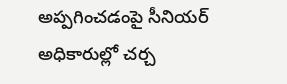అప్పగించడంపై సీనియర్‌ అధికారుల్లో చర్చ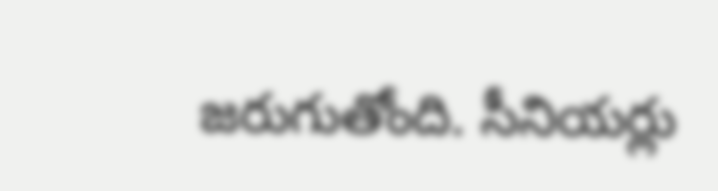జరుగుతోంది. సీనియర్లు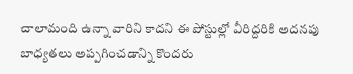చాలామంది ఉన్నా వారిని కాదని ఈ పోస్టుల్లో వీరిద్దరికి అదనపు బాధ్యతలు అప్పగించడాన్ని కొందరు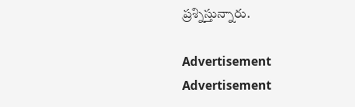ప్రశ్నిస్తున్నారు.

Advertisement
Advertisement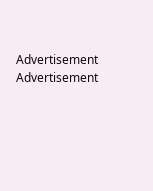Advertisement
Advertisement